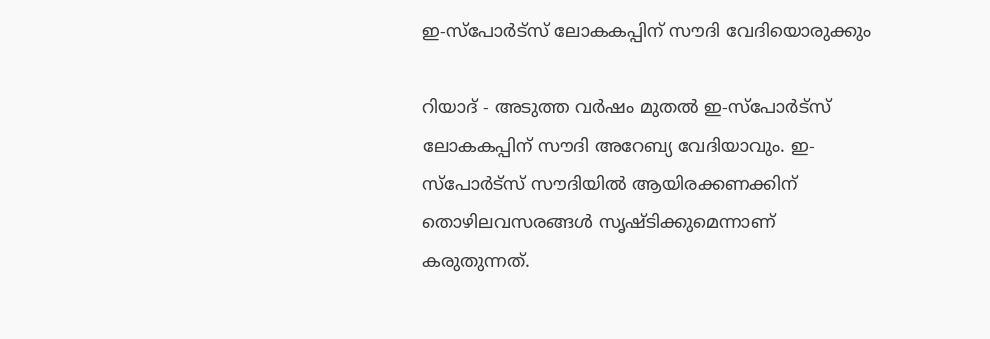ഇ-സ്‌പോര്‍ട്‌സ് ലോകകപ്പിന് സൗദി വേദിയൊരുക്കും

റിയാദ് - അടുത്ത വര്‍ഷം മുതല്‍ ഇ-സ്‌പോര്‍ട്‌സ് ലോകകപ്പിന് സൗദി അറേബ്യ വേദിയാവും. ഇ-സ്‌പോര്‍ട്‌സ് സൗദിയില്‍ ആയിരക്കണക്കിന് തൊഴിലവസരങ്ങള്‍ സൃഷ്ടിക്കുമെന്നാണ് കരുതുന്നത്.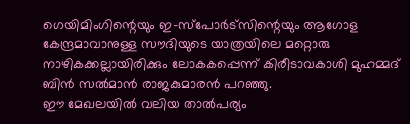ഗെയിമിംഗിന്റെയും ഇ-സ്‌പോര്‍ട്‌സിന്റെയും ആഗോള കേന്ദ്രമാവാനുള്ള സൗദിയുടെ യാത്രയിലെ മറ്റൊരു നാഴികക്കല്ലായിരിക്കും ലോകകപ്പെന്ന് കിരീടാവകാശി മുഹമ്മദ് ബിന്‍ സല്‍മാന്‍ രാജകുമാരന്‍ പറഞ്ഞു.
ഈ മേഖലയില്‍ വലിയ താല്‍പര്യം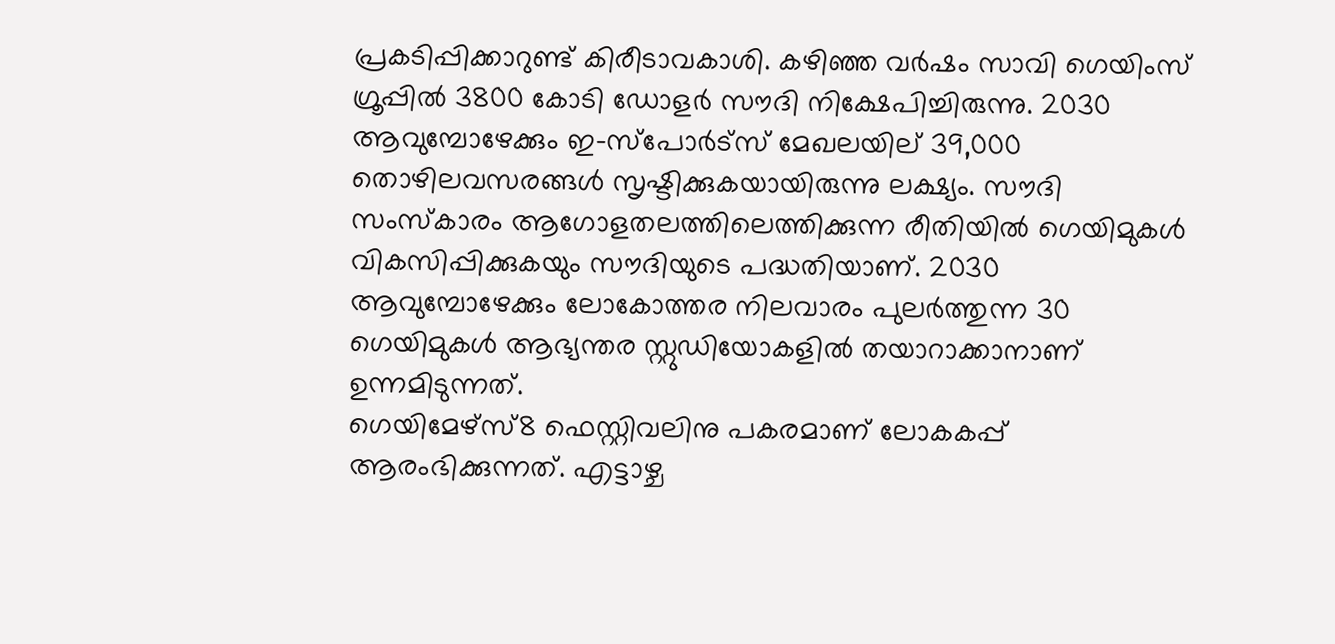പ്രകടിപ്പിക്കാറുണ്ട് കിരീടാവകാശി. കഴിഞ്ഞ വര്‍ഷം സാവി ഗെയിംസ് ഗ്രൂപ്പില്‍ 3800 കോടി ഡോളര്‍ സൗദി നിക്ഷേപിച്ചിരുന്നു. 2030 ആവുമ്പോഴേക്കും ഇ-സ്‌പോര്‍ട്‌സ് മേഖലയില് 39,000 തൊഴിലവസരങ്ങള്‍ സൃഷ്ടിക്കുകയായിരുന്നു ലക്ഷ്യം. സൗദി സംസ്‌കാരം ആഗോളതലത്തിലെത്തിക്കുന്ന രീതിയില്‍ ഗെയിമുകള്‍ വികസിപ്പിക്കുകയും സൗദിയുടെ പദ്ധതിയാണ്. 2030 ആവുമ്പോഴേക്കും ലോകോത്തര നിലവാരം പുലര്‍ത്തുന്ന 30 ഗെയിമുകള്‍ ആഭ്യന്തര സ്റ്റുഡിയോകളില്‍ തയാറാക്കാനാണ് ഉന്നമിടുന്നത്.
ഗെയിമേഴ്‌സ്8 ഫെസ്റ്റിവലിനു പകരമാണ് ലോകകപ്പ് ആരംഭിക്കുന്നത്. എട്ടാഴ്ച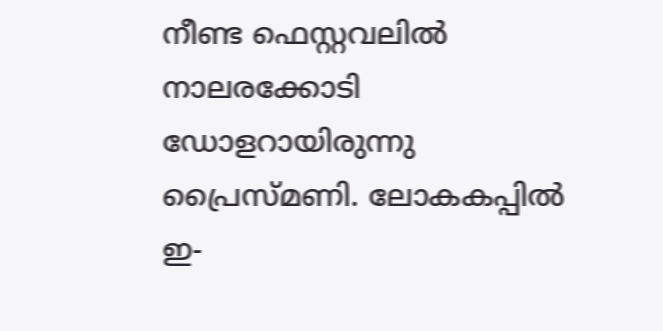നീണ്ട ഫെസ്റ്റവലില്‍ നാലരക്കോടി ഡോളറായിരുന്നു പ്രൈസ്മണി. ലോകകപ്പില്‍ ഇ-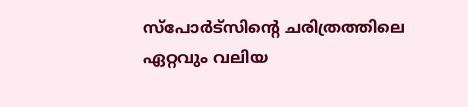സ്‌പോര്‍ട്‌സിന്റെ ചരിത്രത്തിലെ ഏറ്റവും വലിയ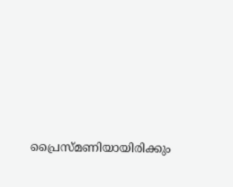പ്രൈസ്മണിയായിരിക്കും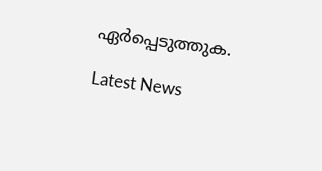ഏര്‍പ്പെടുത്തുക.

Latest News